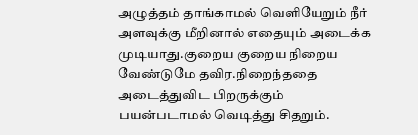அழுத்தம் தாங்காமல் வெளியேறும் நீர் அளவுக்கு மீறினால் எதையும் அடைக்க முடியாது.குறைய குறைய நிறைய வேண்டுமே தவிர.நிறைந்ததை அடைத்துவிட பிறருக்கும் பயன்படாமல் வெடித்து சிதறும்.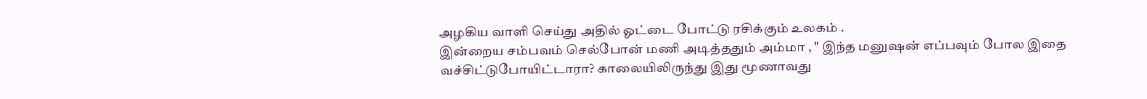அழகிய வாளி செய்து அதில் ஓட்டை போட்டு ரசிக்கும் உலகம் .
இன்றைய சம்பவம் செல்போன் மணி அடித்ததும் அம்மா , " இந்த மனுஷன் எப்பவும் போல இதை வச்சிட்டுபோயிட்டாரா? காலையிலிருந்து இது மூணாவது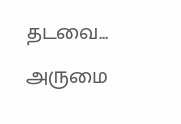தடவை...
அருமை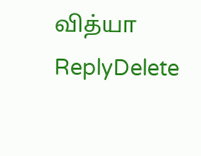வித்யா
ReplyDelete